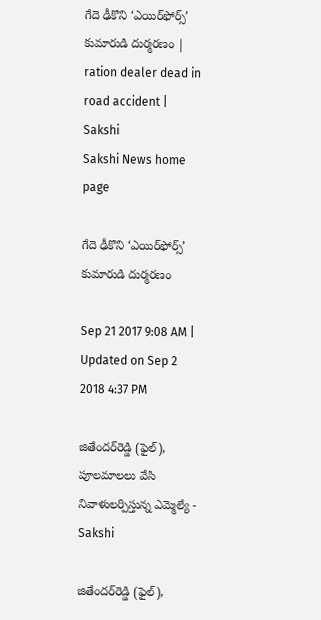గేదె ఢీకొని ‘ఎయిర్‌ఫోర్స్‌’ కుమారుడి దుర్మరణం | ration dealer dead in road accident | Sakshi
Sakshi News home page

గేదె ఢీకొని ‘ఎయిర్‌ఫోర్స్‌’ కుమారుడి దుర్మరణం

Sep 21 2017 9:08 AM | Updated on Sep 2 2018 4:37 PM

జితేందర్‌రెడ్డి (ఫైల్‌), పూలమాలలు వేసి నివాళులర్పిస్తున్న ఎమ్మెల్యే - Sakshi

జితేందర్‌రెడ్డి (ఫైల్‌),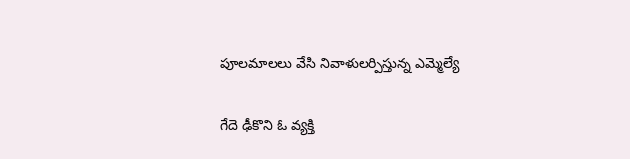పూలమాలలు వేసి నివాళులర్పిస్తున్న ఎమ్మెల్యే

గేదె ఢీకొని ఓ వ్యక్తి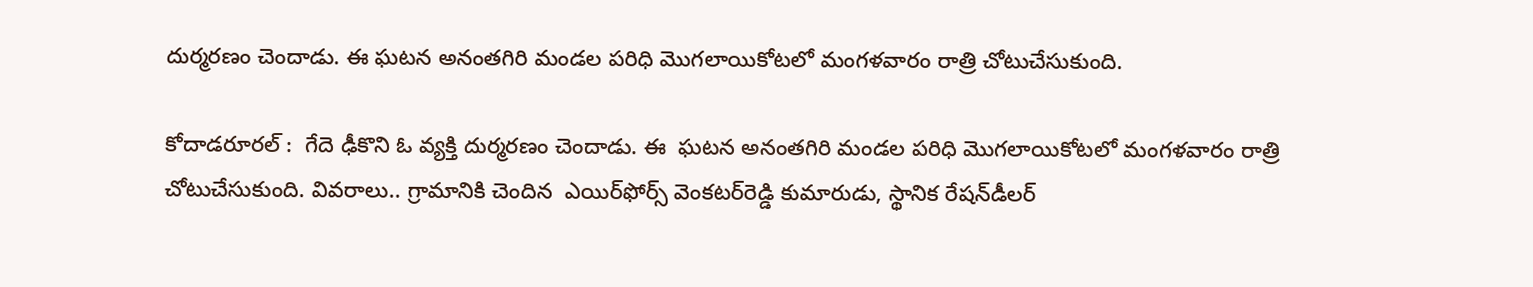దుర్మరణం చెందాడు. ఈ ఘటన అనంతగిరి మండల పరిధి మొగలాయికోటలో మంగళవారం రాత్రి చోటుచేసుకుంది.

కోదాడరూరల్‌ :  గేదె ఢీకొని ఓ వ్యక్తి దుర్మరణం చెందాడు. ఈ  ఘటన అనంతగిరి మండల పరిధి మొగలాయికోటలో మంగళవారం రాత్రి చోటుచేసుకుంది. వివరాలు.. గ్రామానికి చెందిన  ఎయిర్‌ఫోర్స్‌ వెంకటర్‌రెడ్డి కుమారుడు, స్థానిక రేషన్‌డీలర్‌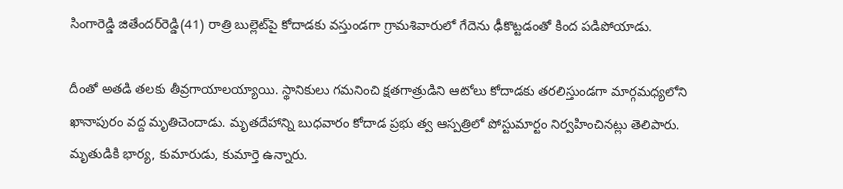సింగారెడ్డి జితేందర్‌రెడ్డి(41) రాత్రి బుల్లెట్‌పై కోదాడకు వస్తుండగా గ్రామశివారులో గేదెను ఢీకొట్టడంతో కింద పడిపోయాడు.

దీంతో అతడి తలకు తీవ్రగాయాలయ్యాయి. స్థానికులు గమనించి క్షతగాత్రుడిని ఆటోలు కోదాడకు తరలిస్తుండగా మార్గమధ్యలోని ఖానాపురం వద్ద మృతిచెందాడు. మృతదేహాన్ని బుధవారం కోదాడ ప్రభు త్వ ఆస్పత్రిలో పోస్టుమార్టం నిర్వహించినట్లు తెలిపారు. మృతుడికి భార్య, కుమారుడు, కుమార్తె ఉన్నారు.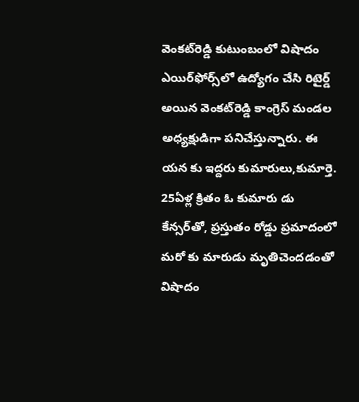వెంకట్‌రెడ్డి కుటుంబంలో విషాదం
ఎయిర్‌ఫోర్స్‌లో ఉద్యోగం చేసి రిటైర్డ్‌ అయిన వెంకట్‌రెడ్డి కాంగ్రెస్‌ మండల అధ్యక్షుడిగా పనిచేస్తున్నారు. ఈ యన కు ఇద్దరు కుమారులు,కుమార్తె. 25ఏళ్ల క్రితం ఓ కుమారు డు కేన్సర్‌తో, ప్రస్తుతం రోడ్డు ప్రమాదంలో మరో కు మారుడు మృతిచెందడంతో విషాదం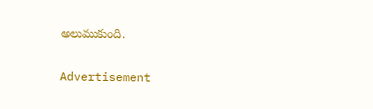అలుముకుంది.

Advertisement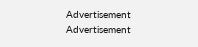Advertisement
Advertisement